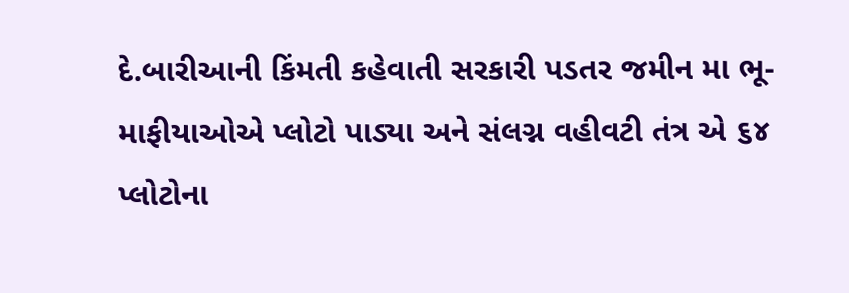દે.બારીઆની કિંમતી કહેવાતી સરકારી પડતર જમીન મા ભૂ-માફીયાઓએ પ્લોટો પાડ્યા અને સંલગ્ન વહીવટી તંત્ર એ ૬૪ પ્લોટોના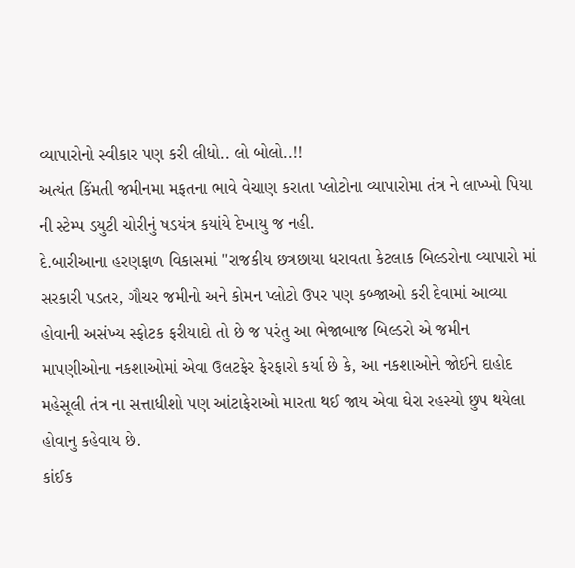વ્યાપારોનો સ્વીકાર પણ કરી લીધો.. લો બોલો..!!
અત્યંત કિંમતી જમીનમા મફતના ભાવે વેચાણ કરાતા પ્લોટોના વ્યાપારોમા તંત્ર ને લાખ્ખો પિયા ની સ્ટેમ્પ ડયુટી ચોરીનું ષડયંત્ર કયાંયે દેખાયુ જ નહી.
દે.બારીઆના હરણફાળ વિકાસમાં "રાજકીય છત્રછાયા ધરાવતા કેટલાક બિલ્ડરોના વ્યાપારો માં સરકારી પડતર, ગૌચર જમીનો અને કોમન પ્લોટો ઉપર પણ કબ્જાઓ કરી દેવામાં આવ્યા હોવાની અસંખ્ય સ્ફોટક ફરીયાદો તો છે જ પરંતુ આ ભેજાબાજ બિલ્ડરો એ જમીન માપણીઓના નકશાઓમાં એવા ઉલટફેર ફેરફારો કર્યા છે કે, આ નકશાઓને જોઈને દાહોદ મહેસૂલી તંત્ર ના સત્તાધીશો પણ આંટાફેરાઓ મારતા થઈ જાય એવા ઘેરા રહસ્યો છુપ થયેલા હોવાનુ કહેવાય છે.
કાંઈક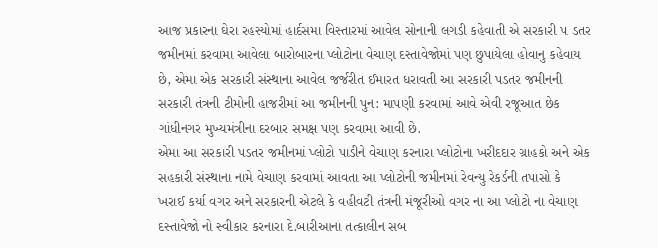આજ પ્રકારના ઘેરા રહસ્યોમાં હાર્દસમા વિસ્તારમાં આવેલ સોનાની લગડી કહેવાતી એ સરકારી ૫ ડતર જમીનમાં કરવામા આવેલા બારોબારના પ્લોટોના વેચાણ દસ્તાવેજોમાં પણ છુપાયેલા હોવાનુ કહેવાય છે, એમા એક સરકારી સંસ્થાના આવેલ જર્જરીત ઈમારત ધરાવતી આ સરકારી પડતર જમીનની સરકારી તંત્રની ટીમોની હાજરીમાં આ જમીનની પુન: માપણી કરવામાં આવે એવી રજૂઆત છેક ગાંધીનગર મુખ્યમંત્રીના દરબાર સમક્ષ પણ કરવામા આવી છે.
એમા આ સરકારી પડતર જમીનમાં પ્લોટો પાડીને વેચાણ કરનારા પ્લોટોના ખરીદદાર ગ્રાહકો અને એક સહકારી સંસ્થાના નામે વેચાણ કરવામાં આવતા આ પ્લોટોની જમીનમાં રેવન્યુ રેકર્ડની તપાસો કે ખરાઈ કર્યા વગર અને સરકારની એટલે કે વહીવટી તંત્રની મંજૂરીઓ વગર ના આ પ્લોટો ના વેચાણ દસ્તાવેજો નો સ્વીકાર કરનારા દે.બારીઆના તત્કાલીન સબ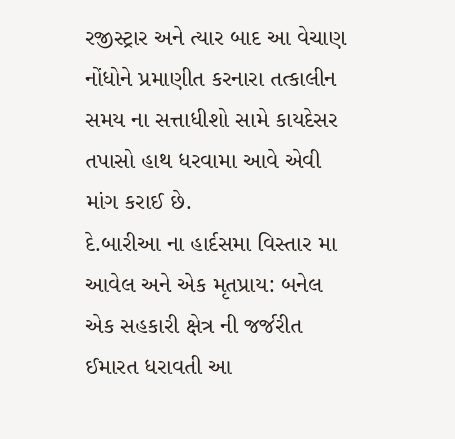રજીસ્ટ્રાર અને ત્યાર બાદ આ વેચાણ નોંધોને પ્રમાણીત કરનારા તત્કાલીન સમય ના સત્તાધીશો સામે કાયદેસર તપાસો હાથ ધરવામા આવે એવી માંગ કરાઈ છે.
દે.બારીઆ ના હાર્દસમા વિસ્તાર મા આવેલ અને એક મૃતપ્રાય: બનેલ એક સહકારી ક્ષેત્ર ની જર્જરીત ઈમારત ધરાવતી આ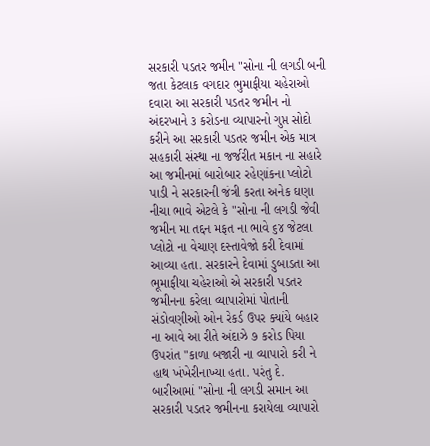સરકારી પડતર જમીન "સોના ની લગડી બની જતા કેટલાક વગદાર ભુમાફીયા ચહેરાઓ દવારા આ સરકારી પડતર જમીન નો અંદરખાને ૩ કરોડના વ્યાપારનો ગુપ્ત સોદો કરીને આ સરકારી પડતર જમીન એક માત્ર સહકારી સંસ્થા ના જર્જરીત મકાન ના સહારે આ જમીનમાં બારોબાર રહેણાંકના પ્લોટો પાડી ને સરકારની જંત્રી કરતા અનેક ઘણા નીચા ભાવે એટલે કે "સોના ની લગડી જેવી જમીન મા તદ્દન મફત ના ભાવે ૬૪ જેટલા પ્લોટો ના વેચાણ દસ્તાવેજો કરી દેવામાં આવ્યા હતા. સરકારને દેવામાં ડુબાડતા આ ભૂમાફીયા ચહેરાઓ એ સરકારી પડતર જમીનના કરેલા વ્યાપારોમાં પોતાની સંડોવણીઓ ઓન રેકર્ડ ઉપર ક્યાંયે બહાર ના આવે આ રીતે અંદાઝે ૭ કરોડ પિયા ઉપરાંત "કાળા બજારી ના વ્યાપારો કરી ને હાથ ખંખેરીનાખ્યા હતા. પરંતુ દે. બારીઆમાં "સોના ની લગડી સમાન આ સરકારી પડતર જમીનના કરાયેલા વ્યાપારો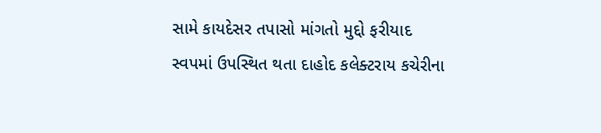સામે કાયદેસર તપાસો માંગતો મુદ્દો ફરીયાદ સ્વપમાં ઉપસ્થિત થતા દાહોદ કલેક્ટરાય કચેરીના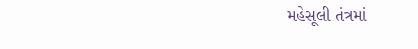મહેસૂલી તંત્રમાં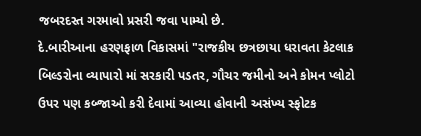જબરદસ્ત ગરમાવો પ્રસરી જવા પામ્યો છે.
દે.બારીઆના હરણફાળ વિકાસમાં "રાજકીય છત્રછાયા ધરાવતા કેટલાક બિલ્ડરોના વ્યાપારો માં સરકારી પડતર, ગૌચર જમીનો અને કોમન પ્લોટો ઉપર પણ કબ્જાઓ કરી દેવામાં આવ્યા હોવાની અસંખ્ય સ્ફોટક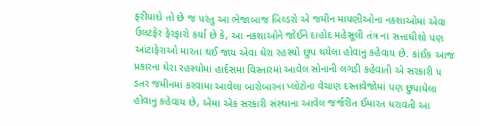ફરીયાદો તો છે જ પરંતુ આ ભેજાબાજ બિલ્ડરો એ જમીન માપણીઓના નકશાઓમાં એવા ઉલટફેર ફેરફારો કર્યા છે કે, આ નકશાઓને જોઈને દાહોદ મહેસૂલી તંત્ર ના સત્તાધીશો પણ આંટાફેરાઓ મારતા થઈ જાય એવા ઘેરા રહસ્યો છુપ થયેલા હોવાનુ કહેવાય છે. કાંઈક આજ પ્રકારના ઘેરા રહસ્યોમાં હાર્દસમા વિસ્તારમાં આવેલ સોનાની લગડી કહેવાતી એ સરકારી ૫ ડતર જમીનમાં કરવામા આવેલા બારોબારના પ્લોટોના વેચાણ દસ્તાવેજોમાં પણ છુપાયેલા હોવાનુ કહેવાય છે, એમા એક સરકારી સંસ્થાના આવેલ જર્જરીત ઈમારત ધરાવતી આ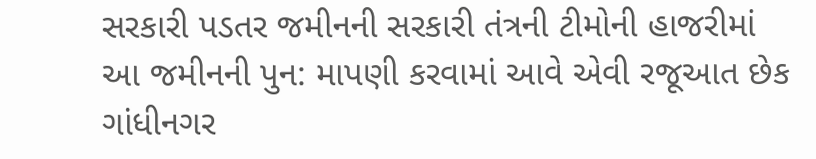સરકારી પડતર જમીનની સરકારી તંત્રની ટીમોની હાજરીમાં આ જમીનની પુન: માપણી કરવામાં આવે એવી રજૂઆત છેક ગાંધીનગર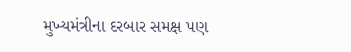મુખ્યમંત્રીના દરબાર સમક્ષ પણ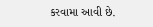કરવામા આવી છે.